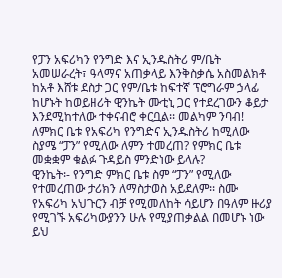የፓን አፍሪካን የንግድ እና ኢንዱስትሪ ም/ቤት አመሠራረት፣ ዓላማና አጠቃላይ እንቅስቃሴ አስመልክቶ ከአቶ እሸቱ ደስታ ጋር የም/ቤቱ ከፍተኛ ፕሮግራም ኃላፊ ከሆኑት ከወይዘሪት ዊንኬት ሙቲኒ ጋር የተደረገውን ቆይታ እንደሚከተለው ተቀናብሮ ቀርቧል፡፡ መልካም ንባብ!
ለምክር ቤቱ የአፍሪካ የንግድና ኢንዱስትሪ ከሚለው ስያሜ “ፓን” የሚለው ለምን ተመረጠ? የምክር ቤቱ መቋቋም ቁልፉ ጉዳይስ ምንድነው ይላሉ?
ዊንኬት፡- የንግድ ምክር ቤቱ ስም “ፓን” የሚለው የተመረጠው ታሪክን ለማስታወስ አይደለም፡፡ ስሙ የአፍሪካ አህጉርን ብቻ የሚመለከት ሳይሆን በዓለም ዙሪያ የሚገኙ አፍሪካውያንን ሁሉ የሚያጠቃልል በመሆኑ ነው ይህ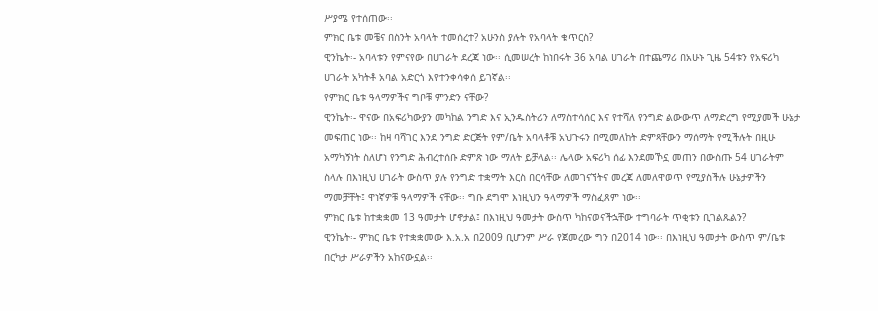ሥያሜ የተሰጠው፡፡
ምክር ቤቱ መቼና በስንት አባላት ተመሰረተ? አሁንስ ያሉት የአባላት ቁጥርስ?
ዊንኬት፡- አባላቱን የምናየው በሀገራት ደረጃ ነው፡፡ ሲመሠረት ከነበሩት 36 አባል ሀገራት በተጨማሪ በአሁኑ ጊዜ 54ቱን የአፍሪካ ሀገራት አካትቶ አባል አድርጎ እየተንቀሳቀሰ ይገኛል፡፡
የምክር ቤቱ ዓላማዎችና ግቦቹ ምንድን ናቸው?
ዊንኬት፡- ዋናው በአፍሪካውያን መካከል ንግድ እና ኢንዱስትሪን ለማስተሳሰር እና የተሻለ የንግድ ልውውጥ ለማድረግ የሚያመች ሁኔታ መፍጠር ነው፡፡ ከዛ ባሻገር እንደ ንግድ ድርጅት የም/ቤት አባላቶቹ አህጉሩን በሚመለከት ድምጻቸውን ማሰማት የሚችሉት በዚሁ አማካኝነት ስለሆነ የንግድ ሕብረተሰቡ ድምጽ ነው ማለት ይቻላል፡፡ ሌላው አፍሪካ ሰፊ እንደመኾኗ መጠን በውስጡ 54 ሀገራትም ስላሉ በእነዚህ ሀገራት ውስጥ ያሉ የንግድ ተቋማት እርስ በርሳቸው ለመገናኘትና መረጃ ለመለዋወጥ የሚያስችሉ ሁኔታዎችን ማመቻቸት፤ ዋነኛዎቹ ዓላማዎች ናቸው፡፡ ግቡ ደግሞ እነዚህን ዓላማዎች ማስፈጸም ነው፡፡
ምክር ቤቱ ከተቋቋመ 13 ዓመታት ሆኖታል፤ በእነዚህ ዓመታት ውስጥ ካከናወናችኋቸው ተግባራት ጥቂቱን ቢገልጹልን?
ዊንኬት፡- ምክር ቤቱ የተቋቋመው እ.አ.አ በ2009 ቢሆንም ሥራ የጀመረው ግን በ2014 ነው፡፡ በእነዚህ ዓመታት ውስጥ ም/ቤቱ በርካታ ሥራዎችን አከናውኗል፡፡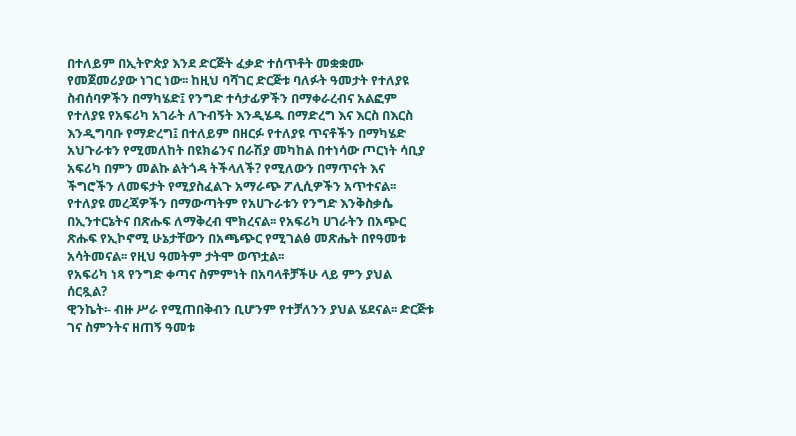በተለይም በኢትዮጵያ እንደ ድርጅት ፈቃድ ተሰጥቶት መቋቋሙ የመጀመሪያው ነገር ነው፡፡ ከዚህ ባሻገር ድርጅቱ ባለፉት ዓመታት የተለያዩ ስብሰባዎችን በማካሄድ፤ የንግድ ተሳታፊዎችን በማቀራረብና አልፎም የተለያዩ የአፍሪካ አገራት ለጉብኝት እንዲሄዱ በማድረግ እና እርስ በእርስ እንዲግባቡ የማድረግ፤ በተለይም በዘርፉ የተለያዩ ጥናቶችን በማካሄድ አህጉራቱን የሚመለከት በዩክሬንና በራሽያ መካከል በተነሳው ጦርነት ሳቢያ አፍሪካ በምን መልኩ ልትጎዳ ትችላለች? የሚለውን በማጥናት እና ችግሮችን ለመፍታት የሚያስፈልጉ አማራጭ ፖሊሲዎችን አጥተናል፡፡ የተለያዩ መረጃዎችን በማውጣትም የአሀጉራቱን የንግድ እንቅስቃሴ በኢንተርኔትና በጽሑፍ ለማቅረብ ሞክረናል፡፡ የአፍሪካ ሀገራትን በአጭር ጽሑፍ የኢኮኖሚ ሁኔታቸውን በአጫጭር የሚገልፅ መጽሔት በየዓመቱ አሳትመናል፡፡ የዚህ ዓመትም ታትሞ ወጥቷል፡፡
የአፍሪካ ነጻ የንግድ ቀጣና ስምምነት በአባላቶቻችሁ ላይ ምን ያህል ሰርጿል?
ዊንኬት፡- ብዙ ሥራ የሚጠበቅብን ቢሆንም የተቻለንን ያህል ሄደናል፡፡ ድርጅቱ ገና ስምንትና ዘጠኝ ዓመቱ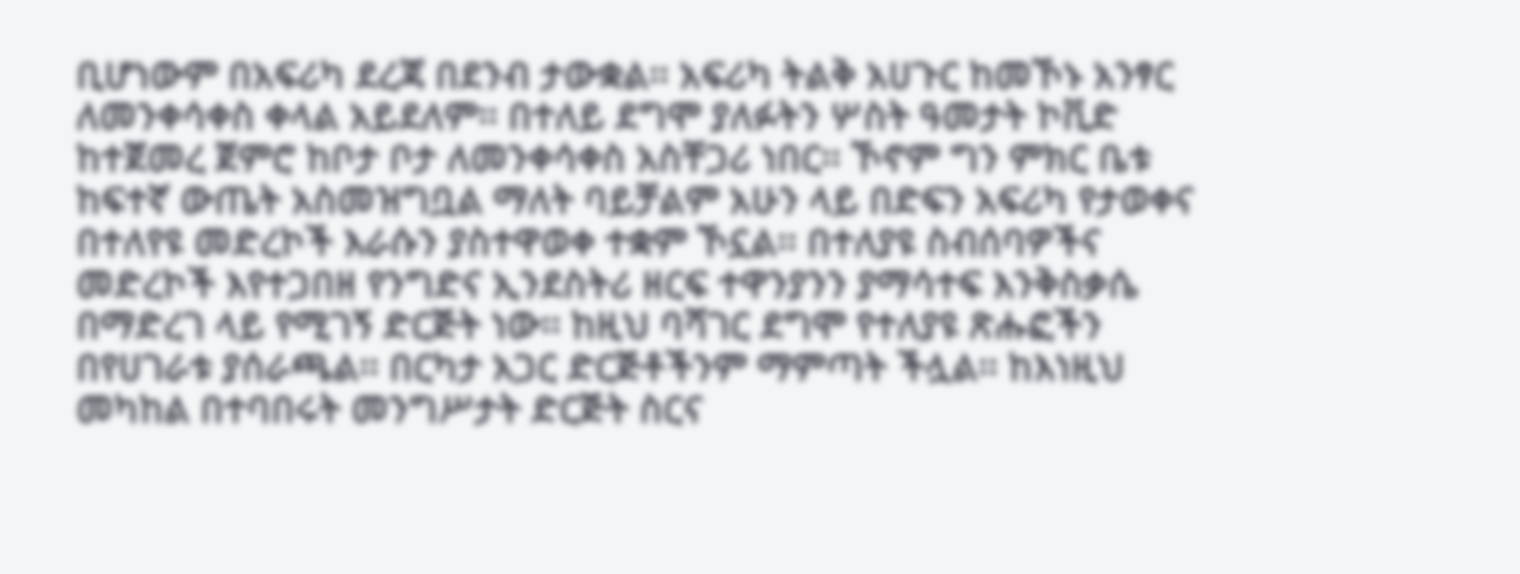ቢሆነውም በአፍሪካ ደረጃ በደንብ ታውቋል፡፡ አፍሪካ ትልቅ አሀጉር ከመኾኑ አንፃር ለመንቀሳቀስ ቀላል አይደለም፡፡ በተለይ ደግሞ ያለፉትን ሦስት ዓመታት ኮቪድ ከተጀመረ ጀምሮ ከቦታ ቦታ ለመንቀሳቀስ አስቸጋሪ ነበር፡፡ ኾኖም ግን ምክር ቤቱ ከፍተኛ ውጤት አስመዝግቧል ማለት ባይቻልም አሁን ላይ በድፍን አፍሪካ የታወቀና በተለየዩ መድረኮች እራሱን ያስተዋወቀ ተቋም ኾኗል፡፡ በተለያዩ ስብሰባዎችና መድረኮች እየተጋበዘ የንግድና ኢንደስትሪ ዘርፍ ተዋንያንን ያማሳተፍ እንቅስቃሴ በማድረገ ላይ የሚገኝ ድርጅት ነው፡፡ ከዚህ ባሻገር ደግሞ የተለያዩ ጽሑፎችን በየሀገራቱ ያሰራጫል፡፡ በርካታ አጋር ድርጅቶችንም ማምጣት ችሏል፡፡ ከእነዚህ መካከል በተባበሩት መንግሥታት ድርጅት ስርና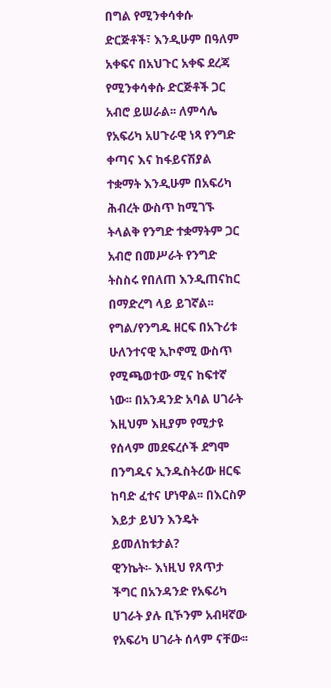በግል የሚንቀሳቀሱ ድርጅቶች፣ እንዲሁም በዓለም አቀፍና በአህጉር አቀፍ ደረጃ የሚንቀሳቀሱ ድርጅቶች ጋር አብሮ ይሠራል፡፡ ለምሳሌ የአፍሪካ አሀጉራዊ ነጻ የንግድ ቀጣና እና ከፋይናሽያል ተቋማት እንዲሁም በአፍሪካ ሕብረት ውስጥ ከሚገኙ ትላልቅ የንግድ ተቋማትም ጋር አብሮ በመሥራት የንግድ ትስስሩ የበለጠ እንዲጠናከር በማድረግ ላይ ይገኛል፡፡
የግል/የንግዱ ዘርፍ በአጉሪቱ ሁለንተናዊ ኢኮኖሚ ውስጥ የሚጫወተው ሚና ከፍተኛ ነው፡፡ በአንዳንድ አባል ሀገራት እዚህም እዚያም የሚታዩ የሰላም መደፍረሶች ደግሞ በንግዱና ኢንዱስትሪው ዘርፍ ከባድ ፈተና ሆነዋል፡፡ በእርስዎ እይታ ይህን እንዴት ይመለከቱታል?
ዊንኬት፡- እነዚህ የጸጥታ ችግር በአንዳንድ የአፍሪካ ሀገራት ያሉ ቢኾንም አብዛኛው የአፍሪካ ሀገራት ሰላም ናቸው፡፡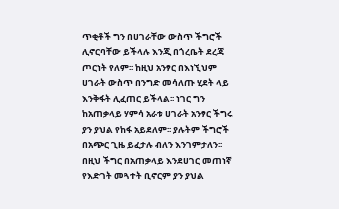ጥቂቶች ግን በሀገራቸው ውስጥ ችግሮች ሊኖርባቸው ይችላሉ እንጂ በጎረቤት ደረጃ ጦርነት የለም፡፡ ከዚህ አንፃር በእነኚህም ሀገራት ውስጥ በንግድ መሳለጡ ሂደት ላይ እንቅፋት ሊፈጠር ይችላል፡፡ ነገር ግን ከአጠቃላይ ሃምሳ አራቱ ሀገራት አንፃር ችግሩ ያን ያህል የከፋ አይደለም፡፡ ያሉትም ችግሮች በአጭር ጊዜ ይፈታሉ ብለን እንገምታለን፡፡ በዚህ ችግር በአጠቃላይ እንደሀገር መጠነኛ የእድገት መጓተት ቢኖርም ያን ያህል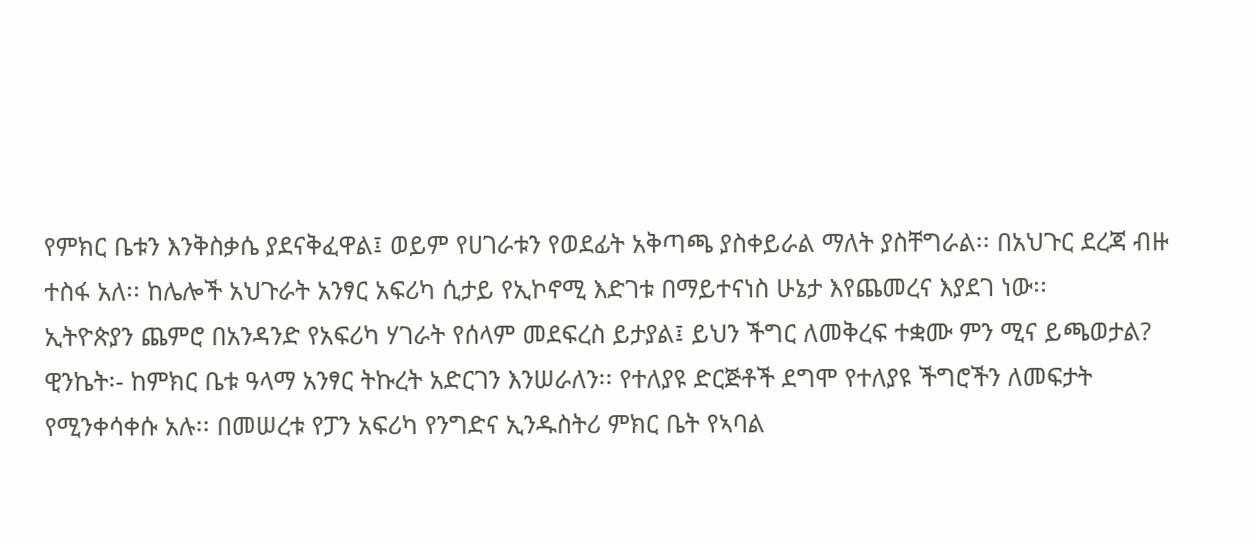የምክር ቤቱን እንቅስቃሴ ያደናቅፈዋል፤ ወይም የሀገራቱን የወደፊት አቅጣጫ ያስቀይራል ማለት ያስቸግራል፡፡ በአህጉር ደረጃ ብዙ ተስፋ አለ፡፡ ከሌሎች አህጉራት አንፃር አፍሪካ ሲታይ የኢኮኖሚ እድገቱ በማይተናነስ ሁኔታ እየጨመረና እያደገ ነው፡፡
ኢትዮጵያን ጨምሮ በአንዳንድ የአፍሪካ ሃገራት የሰላም መደፍረስ ይታያል፤ ይህን ችግር ለመቅረፍ ተቋሙ ምን ሚና ይጫወታል?
ዊንኬት፡- ከምክር ቤቱ ዓላማ አንፃር ትኩረት አድርገን እንሠራለን፡፡ የተለያዩ ድርጅቶች ደግሞ የተለያዩ ችግሮችን ለመፍታት የሚንቀሳቀሱ አሉ፡፡ በመሠረቱ የፓን አፍሪካ የንግድና ኢንዱስትሪ ምክር ቤት የኣባል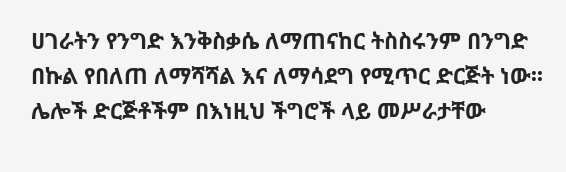ሀገራትን የንግድ እንቅስቃሴ ለማጠናከር ትስስሩንም በንግድ በኩል የበለጠ ለማሻሻል እና ለማሳደግ የሚጥር ድርጅት ነው፡፡ ሌሎች ድርጅቶችም በእነዚህ ችግሮች ላይ መሥራታቸው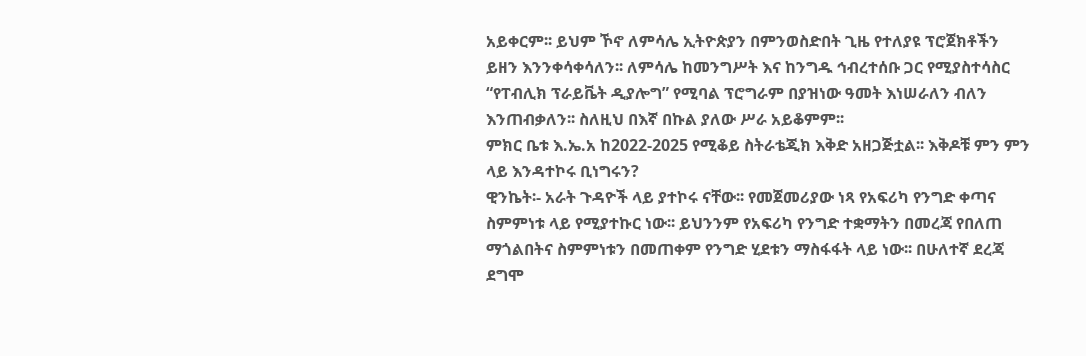አይቀርም፡፡ ይህም ኾኖ ለምሳሌ ኢትዮጵያን በምንወስድበት ጊዜ የተለያዩ ፕሮጀክቶችን ይዘን እንንቀሳቀሳለን፡፡ ለምሳሌ ከመንግሥት እና ከንግዱ ኅብረተሰቡ ጋር የሚያስተሳስር “የፐብሊክ ፕራይቬት ዲያሎግ” የሚባል ፕሮግራም በያዝነው ዓመት እነሠራለን ብለን እንጠብቃለን፡፡ ስለዚህ በእኛ በኩል ያለው ሥራ አይቆምም፡፡
ምክር ቤቱ እ.ኤ.አ ከ2022-2025 የሚቆይ ስትራቴጂክ እቅድ አዘጋጅቷል፡፡ እቅዶቹ ምን ምን ላይ እንዳተኮሩ ቢነግሩን?
ዊንኬት፡- አራት ጉዳዮች ላይ ያተኮሩ ናቸው፡፡ የመጀመሪያው ነጻ የአፍሪካ የንግድ ቀጣና ስምምነቱ ላይ የሚያተኩር ነው፡፡ ይህንንም የአፍሪካ የንግድ ተቋማትን በመረጃ የበለጠ ማጎልበትና ስምምነቱን በመጠቀም የንግድ ሂደቱን ማስፋፋት ላይ ነው፡፡ በሁለተኛ ደረጃ ደግሞ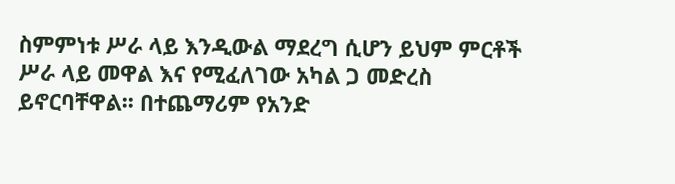ስምምነቱ ሥራ ላይ እንዲውል ማደረግ ሲሆን ይህም ምርቶች ሥራ ላይ መዋል እና የሚፈለገው አካል ጋ መድረስ ይኖርባቸዋል፡፡ በተጨማሪም የአንድ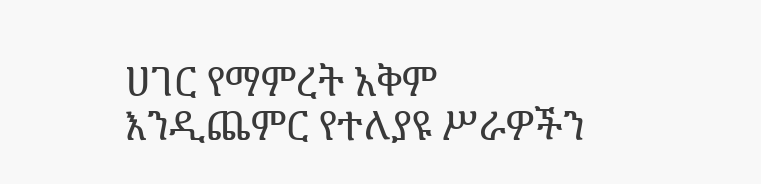ሀገር የማምረት አቅም እንዲጨምር የተለያዩ ሥራዎችን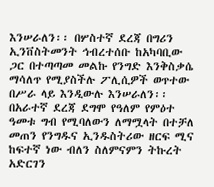እንሠራለን፡፡ በሦስተኛ ደረጃ በግሪን ኢንቨስትመንት ኅብረተሰቡ ከአካባቢው ጋር በተጣጣመ መልኩ የንግድ እንቅስቃሴ ማሳለጥ የሚያስችሉ ፖሊሲዎች ወጥተው በሥራ ላይ እንዲውሉ እንሠራለን፡፡ በአራተኛ ደረጃ ደግሞ የዓለም የምዕተ ዓመቱ ግብ የሚባለውን ለማሟላት በተቻለ መጠን የንግዱና ኢንዱስትሪው ዘርፍ ሚና ከፍተኛ ነው ብለን ስለምናምን ትኩረት አድርገን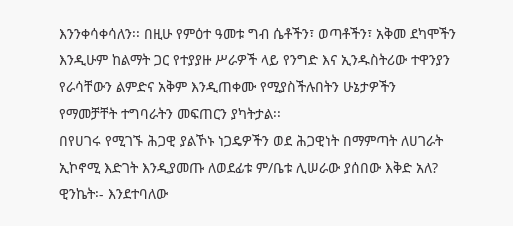እንንቀሳቀሳለን፡፡ በዚሁ የምዕተ ዓመቱ ግብ ሴቶችን፣ ወጣቶችን፣ አቅመ ደካሞችን እንዲሁም ከልማት ጋር የተያያዙ ሥራዎች ላይ የንግድ እና ኢንዱስትሪው ተዋንያን የራሳቸውን ልምድና አቅም እንዲጠቀሙ የሚያስችሉበትን ሁኔታዎችን የማመቻቸት ተግባራትን መፍጠርን ያካትታል፡፡
በየሀገሩ የሚገኙ ሕጋዊ ያልኾኑ ነጋዴዎችን ወደ ሕጋዊነት በማምጣት ለሀገራት ኢኮኖሚ እድገት እንዲያመጡ ለወደፊቱ ም/ቤቱ ሊሠራው ያሰበው እቅድ አለ?
ዊንኬት፡- እንደተባለው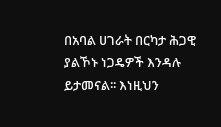በአባል ሀገራት በርካታ ሕጋዊ ያልኾኑ ነጋዴዎች እንዳሉ ይታመናል፡፡ እነዚህን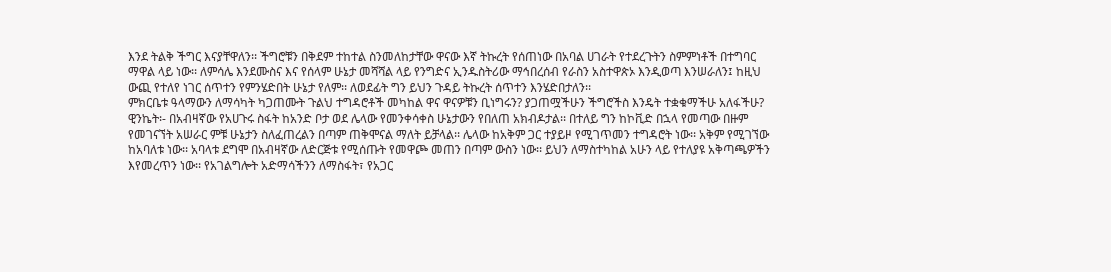እንደ ትልቅ ችግር እናያቸዋለን፡፡ ችግሮቹን በቅደም ተከተል ስንመለከታቸው ዋናው እኛ ትኩረት የሰጠነው በአባል ሀገራት የተደረጉትን ስምምነቶች በተግባር ማዋል ላይ ነው፡፡ ለምሳሌ እንደሙስና እና የሰላም ሁኔታ መሻሻል ላይ የንግድና ኢንዱስትሪው ማኅበረሰብ የራስን አስተዋጵኦ እንዲወጣ እንሠራለን፤ ከዚህ ውጪ የተለየ ነገር ሰጥተን የምንሄድበት ሁኔታ የለም፡፡ ለወደፊት ግን ይህን ጉዳይ ትኩረት ሰጥተን እንሄድበታለን፡፡
ምክርቤቱ ዓላማውን ለማሳካት ካጋጠሙት ጉልህ ተግዳሮቶች መካከል ዋና ዋናዎቹን ቢነግሩን? ያጋጠሟችሁን ችግሮችስ እንዴት ተቋቁማችሁ አለፋችሁ?
ዊንኬት፡- በአብዛኛው የአሀጉሩ ስፋት ከአንድ ቦታ ወደ ሌላው የመንቀሳቀስ ሁኔታውን የበለጠ አክብዶታል፡፡ በተለይ ግን ከኮቪድ በኋላ የመጣው በዙም የመገናኘት አሠራር ምቹ ሁኔታን ስለፈጠረልን በጣም ጠቅሞናል ማለት ይቻላል፡፡ ሌላው ከአቅም ጋር ተያይዞ የሚገጥመን ተግዳሮት ነው፡፡ አቅም የሚገኘው ከአባለቱ ነው፡፡ አባላቱ ደግሞ በአብዛኛው ለድርጅቱ የሚሰጡት የመዋጮ መጠን በጣም ውስን ነው፡፡ ይህን ለማስተካከል አሁን ላይ የተለያዩ አቅጣጫዎችን እየመረጥን ነው፡፡ የአገልግሎት አድማሳችንን ለማስፋት፣ የአጋር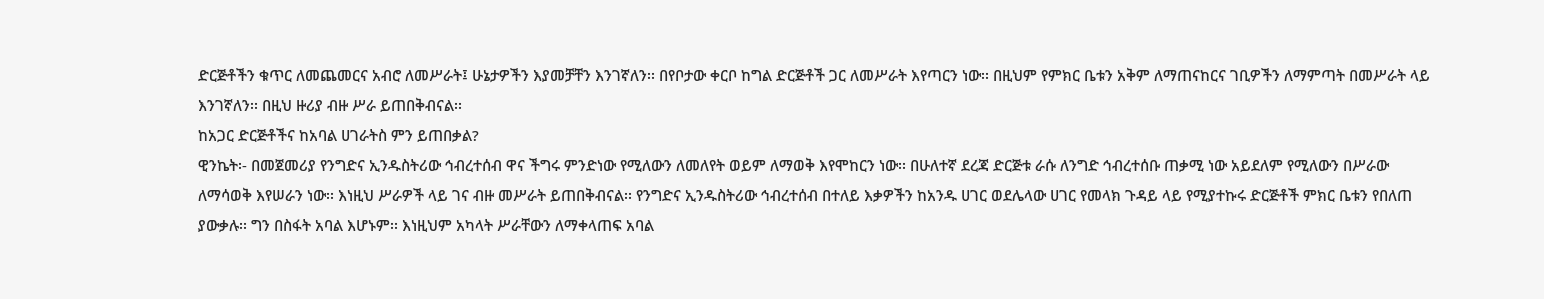ድርጅቶችን ቁጥር ለመጨመርና አብሮ ለመሥራት፤ ሁኔታዎችን እያመቻቸን እንገኛለን፡፡ በየቦታው ቀርቦ ከግል ድርጅቶች ጋር ለመሥራት እየጣርን ነው፡፡ በዚህም የምክር ቤቱን አቅም ለማጠናከርና ገቢዎችን ለማምጣት በመሥራት ላይ እንገኛለን፡፡ በዚህ ዙሪያ ብዙ ሥራ ይጠበቅብናል፡፡
ከአጋር ድርጅቶችና ከአባል ሀገራትስ ምን ይጠበቃል?
ዊንኬት፡- በመጀመሪያ የንግድና ኢንዱስትሪው ኅብረተሰብ ዋና ችግሩ ምንድነው የሚለውን ለመለየት ወይም ለማወቅ እየሞከርን ነው፡፡ በሁለተኛ ደረጃ ድርጅቱ ራሱ ለንግድ ኅብረተሰቡ ጠቃሚ ነው አይደለም የሚለውን በሥራው ለማሳወቅ እየሠራን ነው፡፡ እነዚህ ሥራዎች ላይ ገና ብዙ መሥራት ይጠበቅብናል፡፡ የንግድና ኢንዱስትሪው ኅብረተሰብ በተለይ እቃዎችን ከአንዱ ሀገር ወደሌላው ሀገር የመላክ ጉዳይ ላይ የሚያተኩሩ ድርጅቶች ምክር ቤቱን የበለጠ ያውቃሉ፡፡ ግን በስፋት አባል እሆኑም፡፡ እነዚህም አካላት ሥራቸውን ለማቀላጠፍ አባል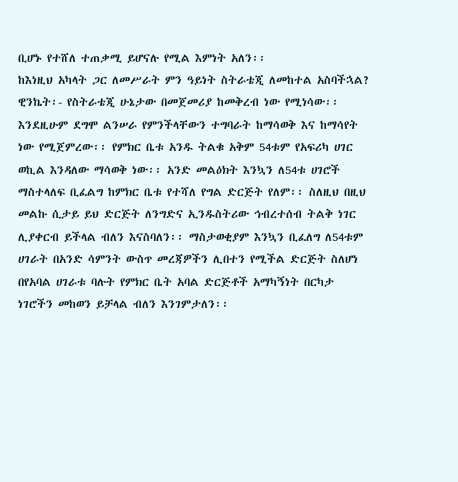ቢሆኑ የተሸለ ተጠቃሚ ይሆናሉ የሚል እምነት አለን፡፡
ከእነዚህ አካላት ጋር ለመሥራት ምን ዓይነት ስትራቴጂ ለመከተል አስባችኋል?
ዊንኬት፡- የስትራቴጂ ሁኔታው በመጀመሪያ ከመቅረብ ነው የሚነሳው፡፡ እንደዚሁም ደግሞ ልንሠራ የምንችላቸውን ተግባራት ከማሳወቅ እና ከማሳየት ነው የሚጀምረው፡፡ የምክር ቤቱ አንዱ ትልቁ አቅም 54ቱም የአፍሪካ ሀገር ወኪል እንዳለው ማሳወቅ ነው፡፡ አንድ መልዕክት እንኳን ለ54ቱ ሀገሮች ማስተላለፍ ቢፈልግ ከምክር ቤቱ የተሻለ የግል ድርጅት የለም፡፡ ስለዚህ በዚህ መልኩ ሲታይ ይህ ድርጅት ለንግድና ኢንዱስትሪው ኅብረተሰብ ትልቅ ነገር ሊያቀርብ ይችላል ብለን እናስባለን፡፡ ማስታወቂያም እንኳን ቢፈለግ ለ54ቱም ሀገራት በአንድ ሳምንት ውስጥ መረጃዎችን ሊበተን የሚችል ድርጅት ስለሆነ በየአባል ሀገራቱ ባሉት የምክር ቤት አባል ድርጅቶች አማካኝነት በርካታ ነገሮችን መከወን ይቻላል ብለን እንገምታለን፡፡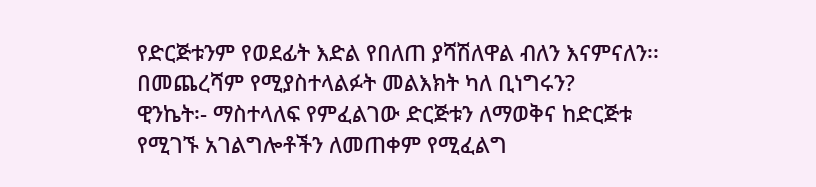የድርጅቱንም የወደፊት እድል የበለጠ ያሻሽለዋል ብለን እናምናለን፡፡
በመጨረሻም የሚያስተላልፉት መልእክት ካለ ቢነግሩን?
ዊንኬት፡- ማስተላለፍ የምፈልገው ድርጅቱን ለማወቅና ከድርጅቱ የሚገኙ አገልግሎቶችን ለመጠቀም የሚፈልግ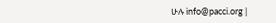ሁሉ info@pacci.org |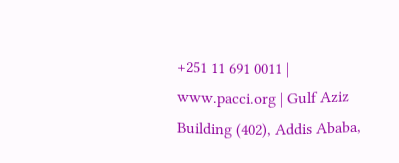+251 11 691 0011 | www.pacci.org | Gulf Aziz Building (402), Addis Ababa,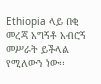Ethiopia ላይ በቂ መረጃ አግኝቶ አብሮኝ መሥራት ይችላል የሚለውን ነው፡፡